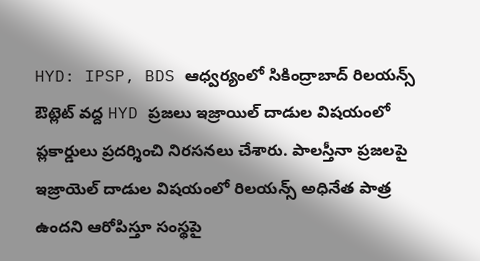HYD: IPSP, BDS ఆధ్వర్యంలో సికింద్రాబాద్ రిలయన్స్ ఔట్లెట్ వద్ద HYD ప్రజలు ఇజ్రాయిల్ దాడుల విషయంలో ప్లకార్డులు ప్రదర్శించి నిరసనలు చేశారు. పాలస్తీనా ప్రజలపై ఇజ్రాయెల్ దాడుల విషయంలో రిలయన్స్ అధినేత పాత్ర ఉందని ఆరోపిస్తూ సంస్థపై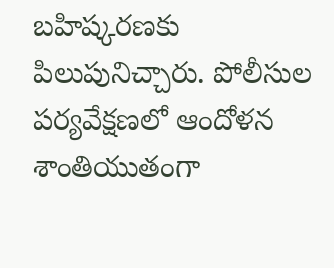బహిష్కరణకు పిలుపునిచ్చారు. పోలీసుల పర్యవేక్షణలో ఆందోళన శాంతియుతంగా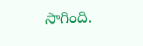సాగింది.